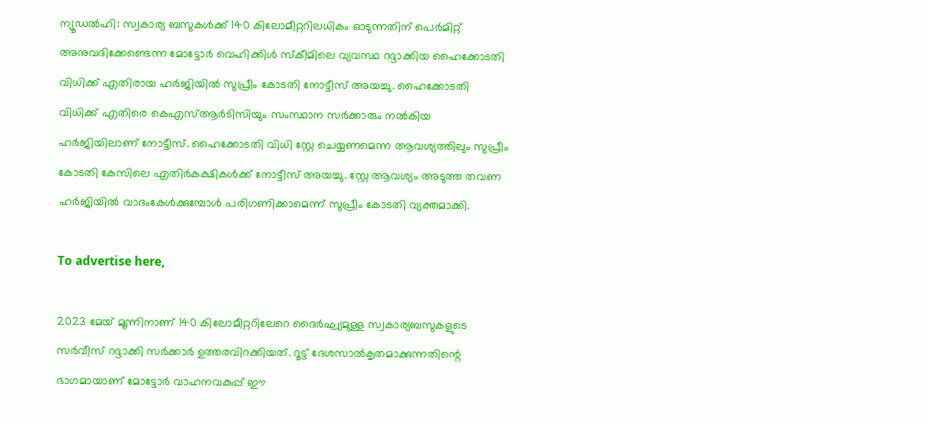ന്യൂഡൽഹി: സ്വകാര്യ ബസുകള്‍ക്ക് 140 കിലോമീറ്ററിലധികം ഓടുന്നതിന് പെര്‍മിറ്റ് അനുവദിക്കേണ്ടെന്ന മോട്ടോര്‍ വെഹിക്കിള്‍ സ്‌കീമിലെ വ്യവസ്ഥ റദ്ദാക്കിയ ഹൈക്കോടതി വിധിക്ക് എതിരായ ഹർജിയിൽ സുപ്രീം കോടതി നോട്ടീസ് അയച്ചു. ഹൈക്കോടതി വിധിക്ക് എതിരെ കെഎസ്ആർടിസിയും സംസ്ഥാന സർക്കാരും നൽകിയ ഹർജിയിലാണ് നോട്ടീസ്. ഹൈക്കോടതി വിധി സ്റ്റേ ചെയ്യണമെന്ന ആവശ്യത്തിലും സുപ്രീം കോടതി കേസിലെ എതിർകക്ഷികൾക്ക് നോട്ടീസ് അയച്ചു. സ്റ്റേ ആവശ്യം അടുത്ത തവണ ഹർജിയിൽ വാദംകേൾക്കുമ്പോൾ പരിഗണിക്കാമെന്ന് സുപ്രീം കോടതി വ്യക്തമാക്കി.

To advertise here,

2023 മേയ് മൂന്നിനാണ് 140 കിലോമീറ്ററിലേറെ ദൈര്‍ഘ്യമുള്ള സ്വകാര്യബസുകളുടെ സര്‍വീസ് റദ്ദാക്കി സര്‍ക്കാര്‍ ഉത്തരവിറക്കിയത്. റൂട്ട് ദേശസാല്‍കൃതമാക്കുന്നതിന്റെ ഭാഗമായാണ് മോട്ടോര്‍ വാഹനവകുപ്പ് ഈ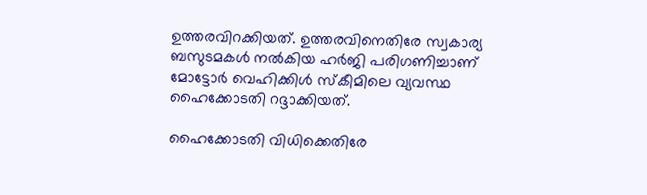ഉത്തരവിറക്കിയത്. ഉത്തരവിനെതിരേ സ്വകാര്യ ബസുടമകൾ നൽകിയ ഹർജി പരിഗണിച്ചാണ് മോട്ടോര്‍ വെഹിക്കിള്‍ സ്‌കീമിലെ വ്യവസ്ഥ ഹൈക്കോടതി റദ്ദാക്കിയത്.

ഹൈക്കോടതി വിധിക്കെതിരേ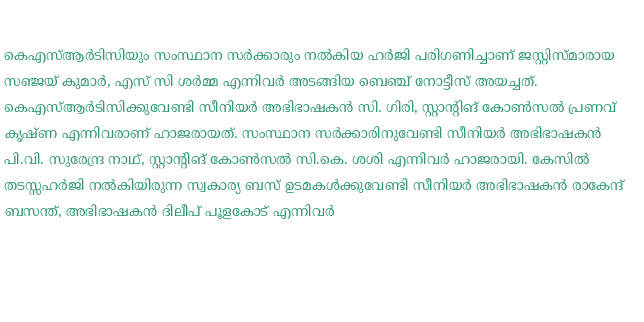കെഎസ്ആർടിസിയും സംസ്ഥാന സർക്കാരും നൽകിയ ഹർജി പരിഗണിച്ചാണ് ജസ്റ്റിസ്മാരായ സഞ്ജയ് കുമാർ, എസ് സി ശർമ്മ എന്നിവർ അടങ്ങിയ ബെഞ്ച് നോട്ടീസ് അയച്ചത്. കെഎസ്ആർടിസിക്കുവേണ്ടി സീനിയർ അഭിഭാഷകൻ സി. ഗിരി, സ്റ്റാന്റിങ് കോൺസൽ പ്രണവ് കൃഷ്ണ എന്നിവരാണ് ഹാജരായത്. സംസ്ഥാന സർക്കാരിനുവേണ്ടി സീനിയർ അഭിഭാഷകൻ പി.വി. സുരേന്ദ്ര നാഥ്‌, സ്റ്റാന്റിങ് കോൺസൽ സി.കെ. ശശി എന്നിവർ ഹാജരായി. കേസിൽ തടസ്സഹർജി നൽകിയിരുന്ന സ്വകാര്യ ബസ് ഉടമകൾക്കുവേണ്ടി സീനിയർ അഭിഭാഷകൻ രാകേന്ദ് ബസന്ത്, അഭിഭാഷകൻ ദിലീപ് പൂളകോട് എന്നിവർ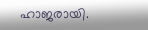ഹാജരായി.